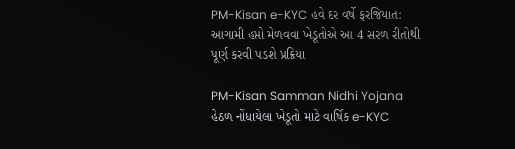PM-Kisan e-KYC હવે દર વર્ષે ફરજિયાત: આગામી હપ્તો મેળવવા ખેડૂતોએ આ 4 સરળ રીતોથી પૂર્ણ કરવી પડશે પ્રક્રિયા

PM-Kisan Samman Nidhi Yojana હેઠળ નોંધાયેલા ખેડૂતો માટે વાર્ષિક e-KYC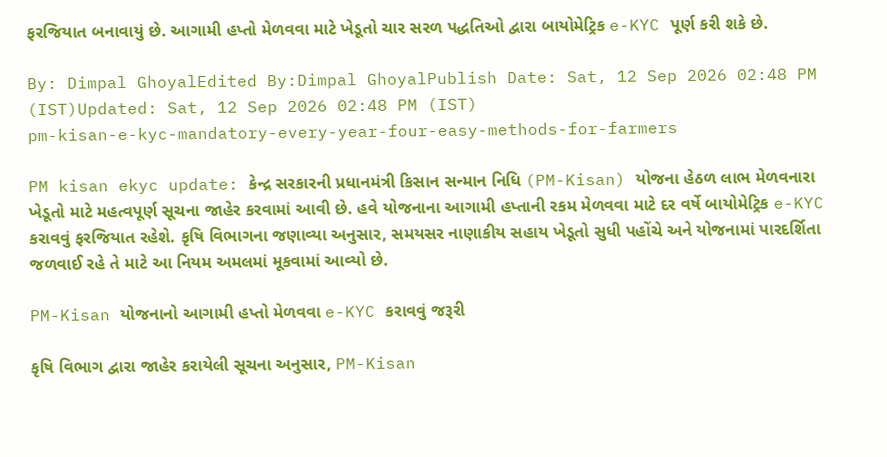ફરજિયાત બનાવાયું છે. આગામી હપ્તો મેળવવા માટે ખેડૂતો ચાર સરળ પદ્ધતિઓ દ્વારા બાયોમેટ્રિક e-KYC પૂર્ણ કરી શકે છે.

By: Dimpal GhoyalEdited By:Dimpal GhoyalPublish Date: Sat, 12 Sep 2026 02:48 PM (IST)Updated: Sat, 12 Sep 2026 02:48 PM (IST)
pm-kisan-e-kyc-mandatory-every-year-four-easy-methods-for-farmers

PM kisan ekyc update: કેન્દ્ર સરકારની પ્રધાનમંત્રી કિસાન સન્માન નિધિ (PM-Kisan) યોજના હેઠળ લાભ મેળવનારા ખેડૂતો માટે મહત્વપૂર્ણ સૂચના જાહેર કરવામાં આવી છે. હવે યોજનાના આગામી હપ્તાની રકમ મેળવવા માટે દર વર્ષે બાયોમેટ્રિક e-KYC કરાવવું ફરજિયાત રહેશે. કૃષિ વિભાગના જણાવ્યા અનુસાર, સમયસર નાણાકીય સહાય ખેડૂતો સુધી પહોંચે અને યોજનામાં પારદર્શિતા જળવાઈ રહે તે માટે આ નિયમ અમલમાં મૂકવામાં આવ્યો છે.

PM-Kisan યોજનાનો આગામી હપ્તો મેળવવા e-KYC કરાવવું જરૂરી

કૃષિ વિભાગ દ્વારા જાહેર કરાયેલી સૂચના અનુસાર, PM-Kisan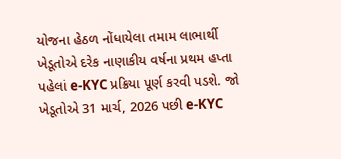યોજના હેઠળ નોંધાયેલા તમામ લાભાર્થી ખેડૂતોએ દરેક નાણાકીય વર્ષના પ્રથમ હપ્તા પહેલાં e-KYC પ્રક્રિયા પૂર્ણ કરવી પડશે. જો ખેડૂતોએ 31 માર્ચ, 2026 પછી e-KYC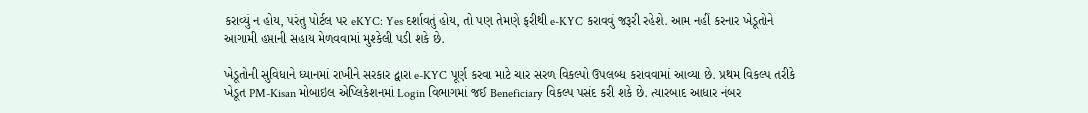કરાવ્યું ન હોય, પરંતુ પોર્ટલ પર eKYC: Yes દર્શાવતું હોય, તો પણ તેમણે ફરીથી e-KYC કરાવવું જરૂરી રહેશે. આમ નહીં કરનાર ખેડૂતોને આગામી હપ્તાની સહાય મેળવવામાં મુશ્કેલી પડી શકે છે.

ખેડૂતોની સુવિધાને ધ્યાનમાં રાખીને સરકાર દ્વારા e-KYC પૂર્ણ કરવા માટે ચાર સરળ વિકલ્પો ઉપલબ્ધ કરાવવામાં આવ્યા છે. પ્રથમ વિકલ્પ તરીકે ખેડૂત PM-Kisan મોબાઇલ એપ્લિકેશનમાં Login વિભાગમાં જઈ Beneficiary વિકલ્પ પસંદ કરી શકે છે. ત્યારબાદ આધાર નંબર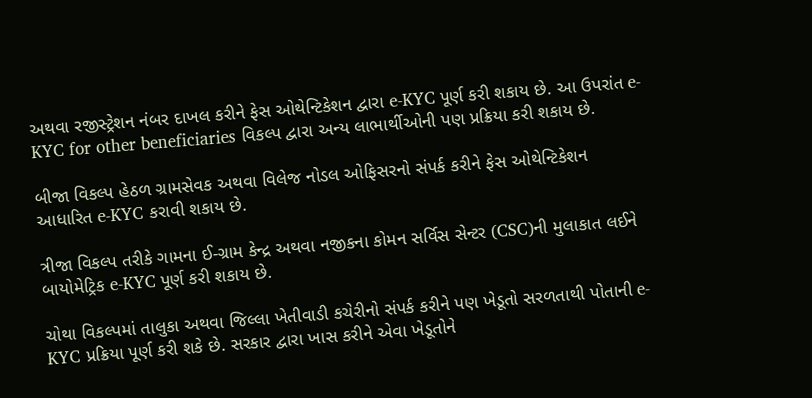અથવા રજીસ્ટ્રેશન નંબર દાખલ કરીને ફેસ ઓથેન્ટિકેશન દ્વારા e-KYC પૂર્ણ કરી શકાય છે. આ ઉપરાંત e-KYC for other beneficiaries વિકલ્પ દ્વારા અન્ય લાભાર્થીઓની પણ પ્રક્રિયા કરી શકાય છે.

બીજા વિકલ્પ હેઠળ ગ્રામસેવક અથવા વિલેજ નોડલ ઓફિસરનો સંપર્ક કરીને ફેસ ઓથેન્ટિકેશન આધારિત e-KYC કરાવી શકાય છે.

ત્રીજા વિકલ્પ તરીકે ગામના ઈ-ગ્રામ કેન્દ્ર અથવા નજીકના કોમન સર્વિસ સેન્ટર (CSC)ની મુલાકાત લઈને બાયોમેટ્રિક e-KYC પૂર્ણ કરી શકાય છે.

ચોથા વિકલ્પમાં તાલુકા અથવા જિલ્લા ખેતીવાડી કચેરીનો સંપર્ક કરીને પણ ખેડૂતો સરળતાથી પોતાની e-KYC પ્રક્રિયા પૂર્ણ કરી શકે છે. સરકાર દ્વારા ખાસ કરીને એવા ખેડૂતોને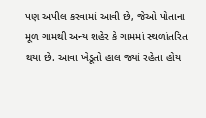પણ અપીલ કરવામાં આવી છે, જેઓ પોતાના મૂળ ગામથી અન્ય શહેર કે ગામમાં સ્થળાંતરિત થયા છે. આવા ખેડૂતો હાલ જ્યાં રહેતા હોય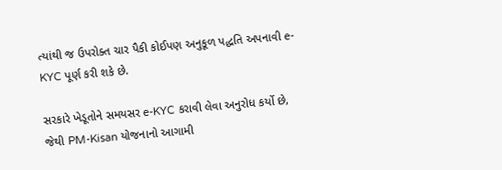ત્યાંથી જ ઉપરોક્ત ચાર પૈકી કોઈપણ અનુકૂળ પદ્ધતિ અપનાવી e-KYC પૂર્ણ કરી શકે છે.

સરકારે ખેડૂતોને સમયસર e-KYC કરાવી લેવા અનુરોધ કર્યો છે, જેથી PM-Kisan યોજનાનો આગામી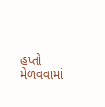હપ્તો મેળવવામાં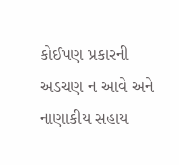કોઈપણ પ્રકારની અડચણ ન આવે અને નાણાકીય સહાય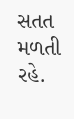સતત મળતી રહે.